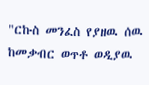"ርኩስ መንፈስ የያዘዉ ሰዉ ከመቃብር ወጥቶ ወዲያዉ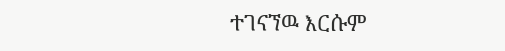ተገናኘዉ እርሱም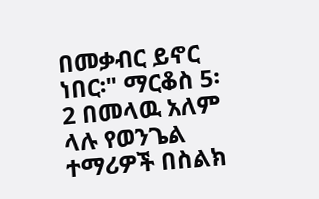በመቃብር ይኖር ነበር፡" ማርቆስ 5፡2 በመላዉ አለም ላሉ የወንጌል ተማሪዎች በስልክ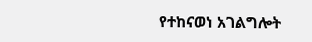የተከናወነ አገልግሎት